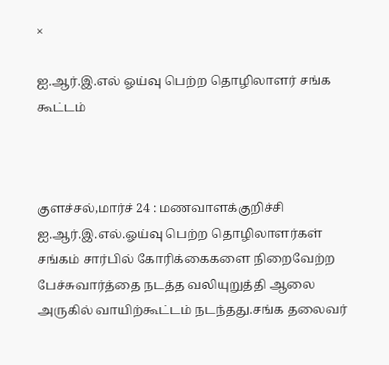×

ஐ.ஆர்.இ.எல் ஓய்வு பெற்ற தொழிலாளர் சங்க கூட்டம்



குளச்சல்,மார்ச் 24 : மணவாளக்குறிச்சி ஐ.ஆர்.இ.எல்.ஓய்வு பெற்ற தொழிலாளர்கள் சங்கம் சார்பில் கோரிக்கைகளை நிறைவேற்ற பேச்சுவார்த்தை நடத்த வலியுறுத்தி ஆலை அருகில் வாயிற்கூட்டம் நடந்தது.சங்க தலைவர்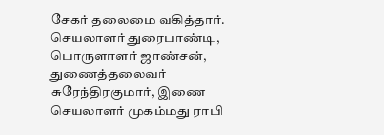சேகர் தலைமை வகித்தார். செயலாளர் துரைபாண்டி, பொருளாளர் ஜாண்சன், துணைத்தலைவர் சுரேந்திரகுமார், இணை செயலாளர் முகம்மது ராபி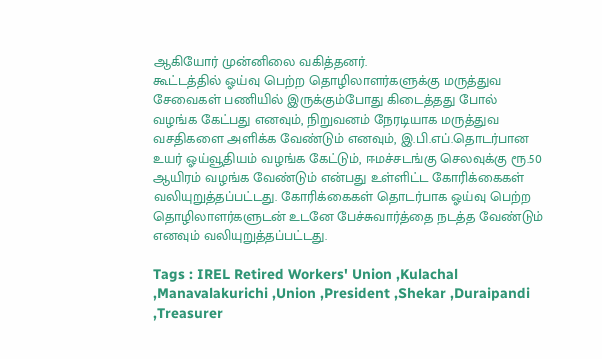ஆகியோர் முன்னிலை வகித்தனர்.
கூட்டத்தில் ஓய்வு பெற்ற தொழிலாளர்களுக்கு மருத்துவ சேவைகள் பணியில் இருக்கும்போது கிடைத்தது போல் வழங்க கேட்பது எனவும், நிறுவனம் நேரடியாக மருத்துவ வசதிகளை அளிக்க வேண்டும் எனவும், இ.பி.எப்.தொடர்பான உயர் ஓய்வூதியம் வழங்க கேட்டும், ஈமச்சடங்கு செலவுக்கு ரூ.50 ஆயிரம் வழங்க வேண்டும் என்பது உள்ளிட்ட கோரிக்கைகள் வலியுறுத்தப்பட்டது. கோரிக்கைகள் தொடர்பாக ஓய்வு பெற்ற தொழிலாளர்களுடன் உடனே பேச்சுவார்த்தை நடத்த வேண்டும் எனவும் வலியுறுத்தப்பட்டது.

Tags : IREL Retired Workers' Union ,Kulachal ,Manavalakurichi ,Union ,President ,Shekar ,Duraipandi ,Treasurer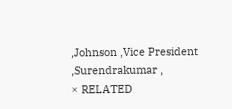,Johnson ,Vice President ,Surendrakumar ,
× RELATED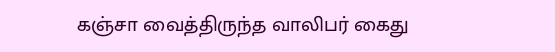கஞ்சா வைத்திருந்த வாலிபர் கைது